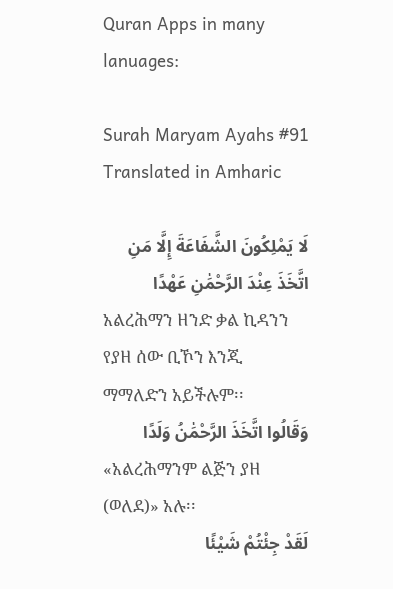Quran Apps in many lanuages:

Surah Maryam Ayahs #91 Translated in Amharic

لَا يَمْلِكُونَ الشَّفَاعَةَ إِلَّا مَنِ اتَّخَذَ عِنْدَ الرَّحْمَٰنِ عَهْدًا
አልረሕማን ዘንድ ቃል ኪዳንን የያዘ ሰው ቢኾን እንጂ ማማለድን አይችሉም፡፡
وَقَالُوا اتَّخَذَ الرَّحْمَٰنُ وَلَدًا
«አልረሕማንም ልጅን ያዘ (ወለደ)» አሉ፡፡
لَقَدْ جِئْتُمْ شَيْئًا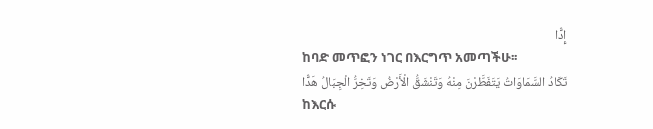إِدًّا
ከባድ መጥፎን ነገር በእርግጥ አመጣችሁ፡፡
تَكَادُ السَّمَاوَاتُ يَتَفَطَّرْنَ مِنْهُ وَتَنْشَقُّ الْأَرْضُ وَتَخِرُّ الْجِبَالُ هَدًّا
ከእርሱ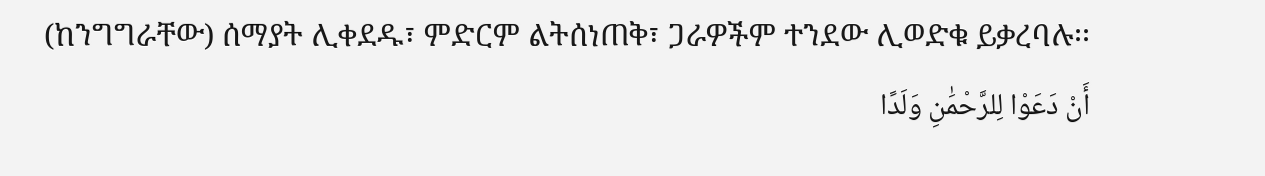(ከንግግራቸው) ሰማያት ሊቀደዱ፣ ምድርም ልትሰነጠቅ፣ ጋራዎችም ተንደው ሊወድቁ ይቃረባሉ፡፡
أَنْ دَعَوْا لِلرَّحْمَٰنِ وَلَدًا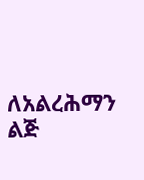ለአልረሕማን ልጅ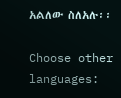አልለው ስለአሉ፡፡

Choose other languages: